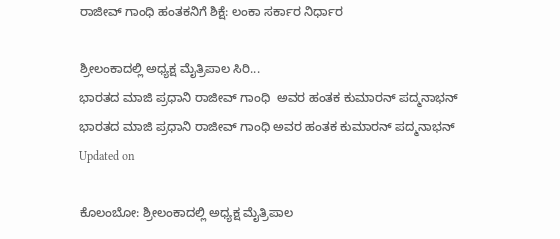ರಾಜೀವ್ ಗಾಂಧಿ ಹಂತಕನಿಗೆ ಶಿಕ್ಷೆ: ಲಂಕಾ ಸರ್ಕಾರ ನಿರ್ಧಾರ

ಶ್ರೀಲಂಕಾದಲ್ಲಿ ಅಧ್ಯಕ್ಷ ಮೈತ್ರಿಪಾಲ ಸಿರಿ...
ಭಾರತದ ಮಾಜಿ ಪ್ರಧಾನಿ ರಾಜೀವ್ ಗಾಂಧಿ  ಅವರ ಹಂತಕ ಕುಮಾರನ್ ಪದ್ಮನಾಭನ್‌
ಭಾರತದ ಮಾಜಿ ಪ್ರಧಾನಿ ರಾಜೀವ್ ಗಾಂಧಿ ಅವರ ಹಂತಕ ಕುಮಾರನ್ ಪದ್ಮನಾಭನ್‌
Updated on

ಕೊಲಂಬೋ: ಶ್ರೀಲಂಕಾದಲ್ಲಿ ಅಧ್ಯಕ್ಷ ಮೈತ್ರಿಪಾಲ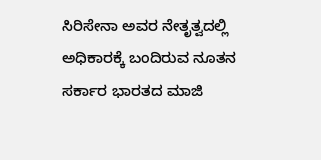ಸಿರಿಸೇನಾ ಅವರ ನೇತೃತ್ವದಲ್ಲಿ ಅಧಿಕಾರಕ್ಕೆ ಬಂದಿರುವ ನೂತನ ಸರ್ಕಾರ ಭಾರತದ ಮಾಜಿ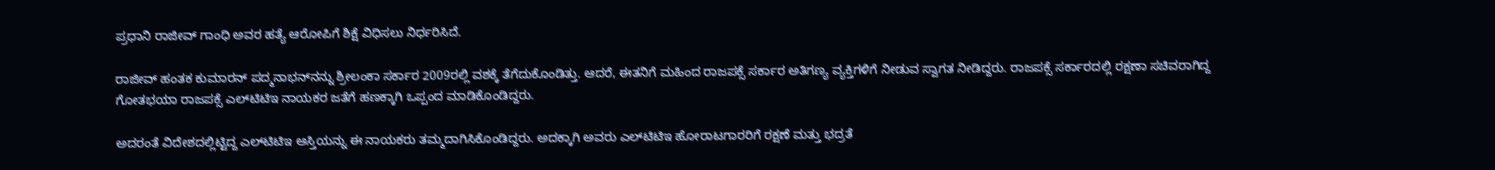ಪ್ರಧಾನಿ ರಾಜೀವ್ ಗಾಂಧಿ ಅವರ ಹತ್ಯೆ ಆರೋಪಿಗೆ ಶಿಕ್ಷೆ ವಿಧಿಸಲು ನಿರ್ಧರಿಸಿದೆ.

ರಾಜೀವ್ ಹಂತಕ ಕುಮಾರನ್ ಪದ್ಮನಾಭನ್‌ನನ್ನು ಶ್ರೀಲಂಕಾ ಸರ್ಕಾರ 2009ರಲ್ಲಿ ವಶಕ್ಕೆ ತೆಗೆದುಕೊಂಡಿತ್ತು. ಆದರೆ, ಈತನಿಗೆ ಮಹಿಂದ ರಾಜಪಕ್ಸೆ ಸರ್ಕಾರ ಅತಿಗಣ್ಯ ವ್ಯಕ್ತಿಗಳಿಗೆ ನೀಡುವ ಸ್ವಾಗತ ನೀಡಿದ್ದರು. ರಾಜಪಕ್ಸೆ ಸರ್ಕಾರದಲ್ಲಿ ರಕ್ಷಣಾ ಸಚಿವರಾಗಿದ್ದ ಗೋತಭಯಾ ರಾಜಪಕ್ಸೆ ಎಲ್‌ಟಿಟಿಇ ನಾಯಕರ ಜತೆಗೆ ಹಣಕ್ಕಾಗಿ ಒಪ್ಪಂದ ಮಾಡಿಕೊಂಡಿದ್ದರು.

ಅದರಂತೆ ವಿದೇಶದಲ್ಲಿಟ್ಟಿದ್ದ ಎಲ್‌ಟಿಟಿಇ ಆಸ್ತಿಯನ್ನು ಈ ನಾಯಕರು ತಮ್ಮದಾಗಿಸಿಕೊಂಡಿದ್ದರು. ಅದಕ್ಕಾಗಿ ಅವರು ಎಲ್‌ಟಿಟಿಇ ಹೋರಾಟಗಾರರಿಗೆ ರಕ್ಷಣೆ ಮತ್ತು ಭದ್ರತೆ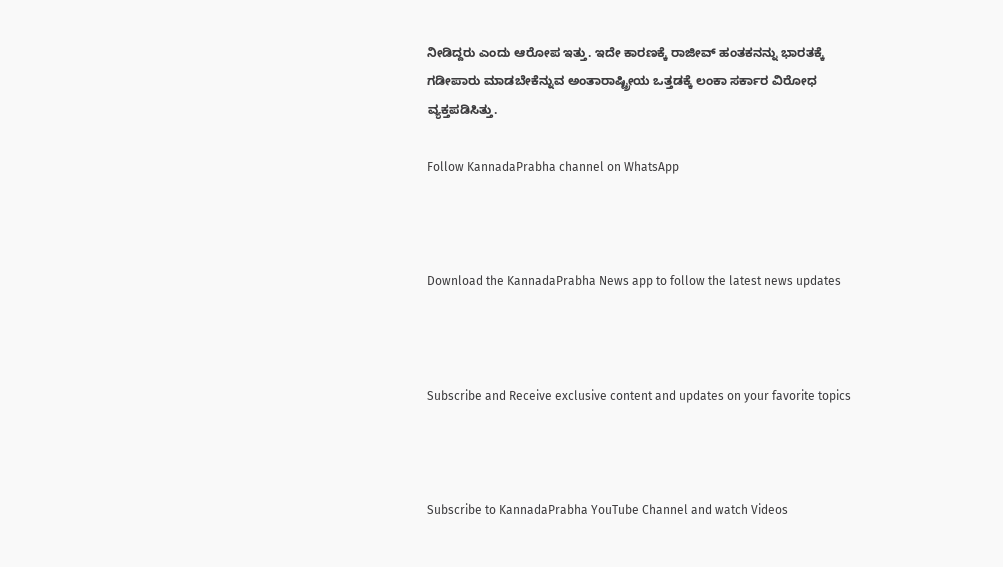ನೀಡಿದ್ದರು ಎಂದು ಆರೋಪ ಇತ್ತು. ಇದೇ ಕಾರಣಕ್ಕೆ ರಾಜೀವ್ ಹಂತಕನನ್ನು ಭಾರತಕ್ಕೆ ಗಡೀಪಾರು ಮಾಡಬೇಕೆನ್ನುವ ಅಂತಾರಾಷ್ಟ್ರೀಯ ಒತ್ತಡಕ್ಕೆ ಲಂಕಾ ಸರ್ಕಾರ ವಿರೋಧ ವ್ಯಕ್ತಪಡಿಸಿತ್ತು.

Follow KannadaPrabha channel on WhatsApp



Download the KannadaPrabha News app to follow the latest news updates



Subscribe and Receive exclusive content and updates on your favorite topics



Subscribe to KannadaPrabha YouTube Channel and watch Videos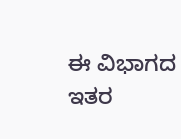ಈ ವಿಭಾಗದ ಇತರ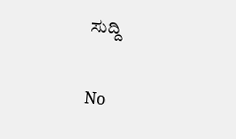ಸುದ್ದಿ

No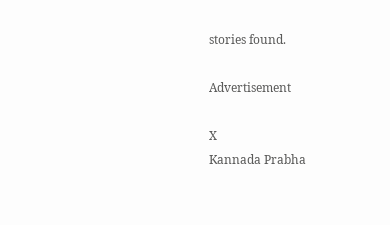stories found.

Advertisement

X
Kannada Prabha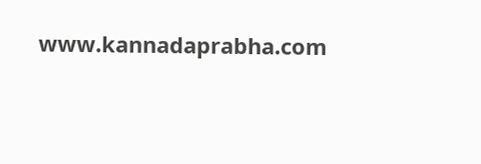www.kannadaprabha.com